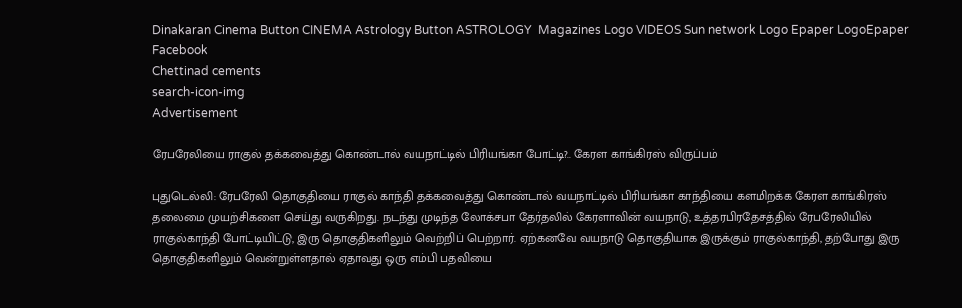Dinakaran Cinema Button CINEMA Astrology Button ASTROLOGY  Magazines Logo VIDEOS Sun network Logo Epaper LogoEpaper Facebook
Chettinad cements
search-icon-img
Advertisement

ரேபரேலியை ராகுல் தக்கவைத்து கொண்டால் வயநாட்டில் பிரியங்கா போட்டி?.. கேரள காங்கிரஸ் விருப்பம்

புதுடெல்லி: ரேபரேலி தொகுதியை ராகுல் காந்தி தக்கவைத்து கொண்டால் வயநாட்டில் பிரியங்கா காந்தியை களமிறக்க கேரள காங்கிரஸ் தலைமை முயற்சிகளை செய்து வருகிறது. நடந்து முடிந்த லோக்சபா தேர்தலில் கேரளாவின் வயநாடு, உத்தரபிரதேசத்தில் ரேபரேலியில் ராகுல்காந்தி போட்டியிட்டு, இரு தொகுதிகளிலும் வெற்றிப் பெற்றார். ஏற்கனவே வயநாடு தொகுதியாக இருக்கும் ராகுல்காந்தி, தற்போது இரு தொகுதிகளிலும் வென்றுள்ளதால் ஏதாவது ஒரு எம்பி பதவியை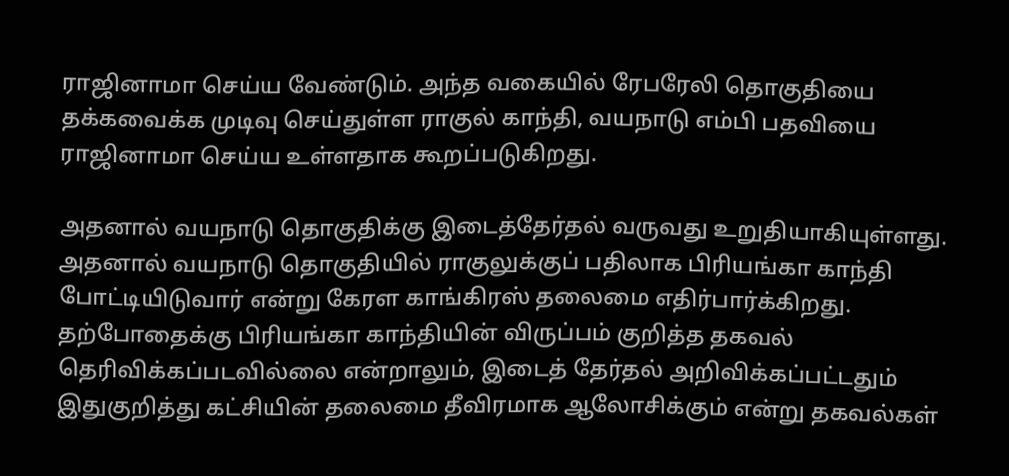ராஜினாமா செய்ய வேண்டும். அந்த வகையில் ரேபரேலி தொகுதியை தக்கவைக்க முடிவு செய்துள்ள ராகுல் காந்தி, வயநாடு எம்பி பதவியை ராஜினாமா செய்ய உள்ளதாக கூறப்படுகிறது.

அதனால் வயநாடு தொகுதிக்கு இடைத்தேர்தல் வருவது உறுதியாகியுள்ளது. அதனால் வயநாடு தொகுதியில் ராகுலுக்குப் பதிலாக பிரியங்கா காந்தி போட்டியிடுவார் என்று கேரள காங்கிரஸ் தலைமை எதிர்பார்க்கிறது. தற்போதைக்கு பிரியங்கா காந்தியின் விருப்பம் குறித்த தகவல் தெரிவிக்கப்படவில்லை என்றாலும், இடைத் தேர்தல் அறிவிக்கப்பட்டதும் இதுகுறித்து கட்சியின் தலைமை தீவிரமாக ஆலோசிக்கும் என்று தகவல்கள்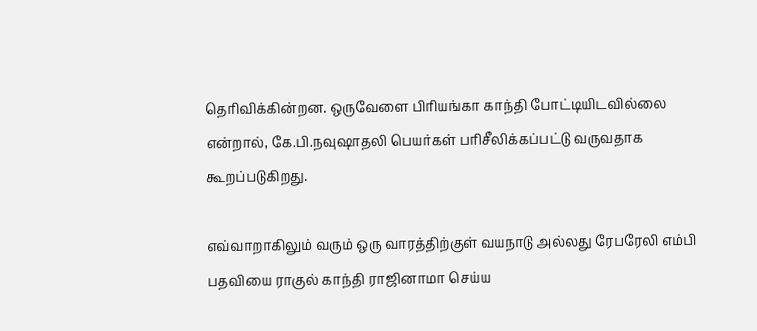தெரிவிக்கின்றன. ஒருவேளை பிரியங்கா காந்தி போட்டியிடவில்லை என்றால், கே.பி.நவுஷாதலி பெயர்கள் பரிசீலிக்கப்பட்டு வருவதாக கூறப்படுகிறது.

எவ்வாறாகிலும் வரும் ஒரு வாரத்திற்குள் வயநாடு அல்லது ரேபரேலி எம்பி பதவியை ராகுல் காந்தி ராஜினாமா செய்ய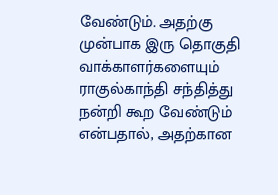வேண்டும். அதற்கு முன்பாக இரு தொகுதி வாக்காளர்களையும் ராகுல்காந்தி சந்தித்து நன்றி கூற வேண்டும் என்பதால், அதற்கான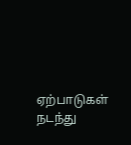ஏற்பாடுகள் நடந்து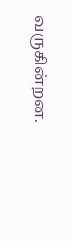வருகின்றன.